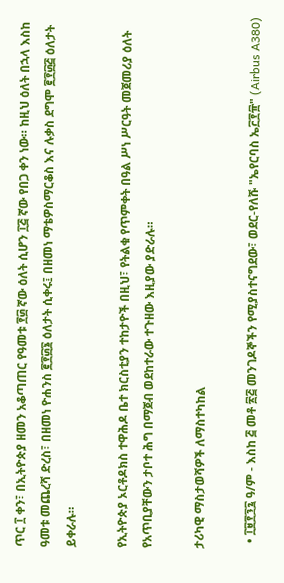ጥር ፲ ቀን፣ በኢትዮጵያ ዘመን አቆጣጠር የዓመቱ ፻፴ ኛው ዕለት ሲሆን ፲፭ ኛው የበጋ ቀን ነው። ከዚህ ዕለት በኋላ እስከ ዓመቱ መጨረሻ ድረስ፣ በዘመነ ዮሐንስ ፪፻፴፮ ዕለታት ሲቀሩ፤ በዘመነ ማቴዎስማርቆስ እና ሉቃስ ደግሞ ፪፻፴፭ ዕለታት ይቀራሉ።

የኢትዮጵያ ኦርቶዶክስ ተዋሕዶ ቤተ ክርስቲያን ተከታዮች በዚህ፣ የትልቁ የጥምቀት በዓል ሥነ ሥርዓት መጀመሪያ ዕለት የአጥቢያቸውን ታቦተ ሕግ በማጀብ ወደከተራው ተጉዘው እዚያው ያድራሉ።

ታሪካዊ ማስታወሻዎች ለማስተካከል

  • ፲፱፻፺፯ ዓ/ም - እስከ ፭ መቶ ፳፭ መንገዶኞችን የሚያስተናግደው፣ ወደር-የለሹ "ኤየርባስ ኤ፫፻፹" (Airbus A380)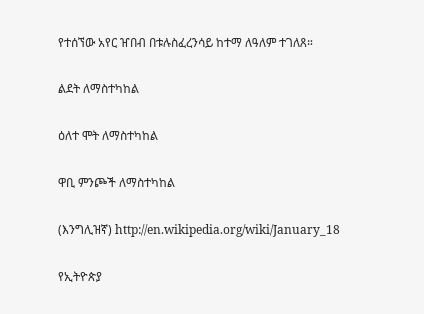የተሰኘው አየር ዠበብ በቱሉስፈረንሳይ ከተማ ለዓለም ተገለጸ።

ልደት ለማስተካከል

ዕለተ ሞት ለማስተካከል

ዋቢ ምንጮች ለማስተካከል

(እንግሊዝኛ) http://en.wikipedia.org/wiki/January_18

የኢትዮጵያ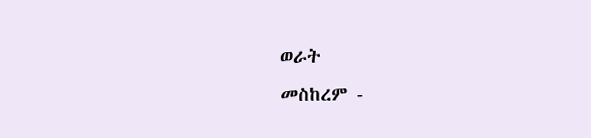ወራት
መስከረም -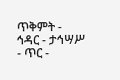ጥቅምት - ኅዳር - ታኅሣሥ - ጥር -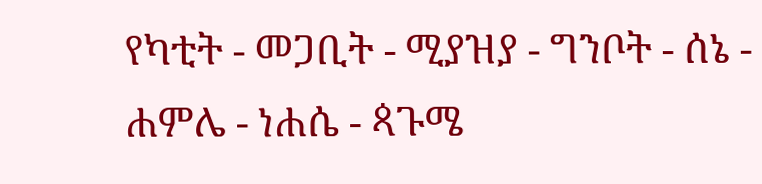የካቲት - መጋቢት - ሚያዝያ - ግንቦት - ሰኔ - ሐምሌ - ነሐሴ - ጳጉሜ